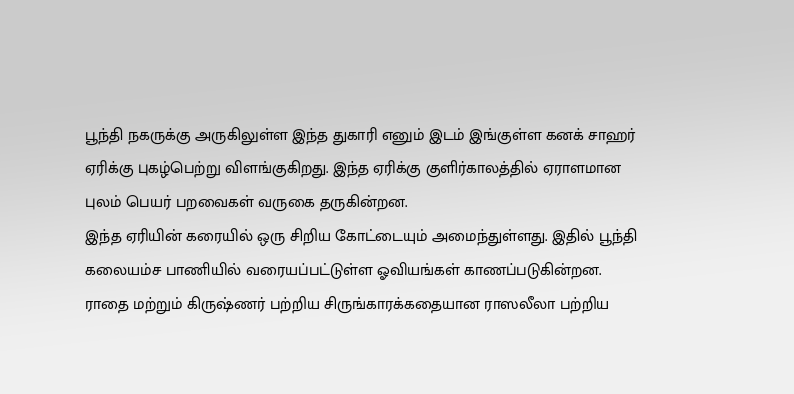பூந்தி நகருக்கு அருகிலுள்ள இந்த துகாரி எனும் இடம் இங்குள்ள கனக் சாஹர் ஏரிக்கு புகழ்பெற்று விளங்குகிறது. இந்த ஏரிக்கு குளிர்காலத்தில் ஏராளமான புலம் பெயர் பறவைகள் வருகை தருகின்றன.
இந்த ஏரியின் கரையில் ஒரு சிறிய கோட்டையும் அமைந்துள்ளது. இதில் பூந்தி கலையம்ச பாணியில் வரையப்பட்டுள்ள ஓவியங்கள் காணப்படுகின்றன. ராதை மற்றும் கிருஷ்ணர் பற்றிய சிருங்காரக்கதையான ராஸலீலா பற்றிய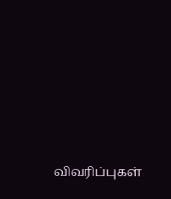விவரிப்புகள்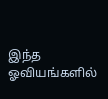இந்த ஓவியங்களில்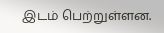இடம் பெற்றுள்ளன.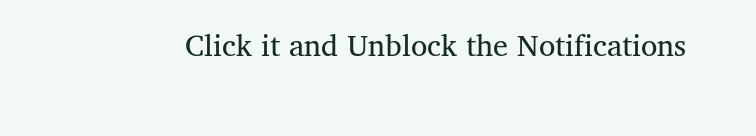Click it and Unblock the Notifications